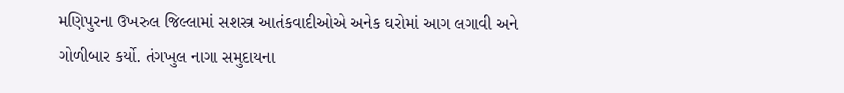મણિપુરના ઉખરુલ જિલ્લામાં સશસ્ત્ર આતંકવાદીઓએ અનેક ઘરોમાં આગ લગાવી અને ગોળીબાર કર્યો. તંગખુલ નાગા સમુદાયના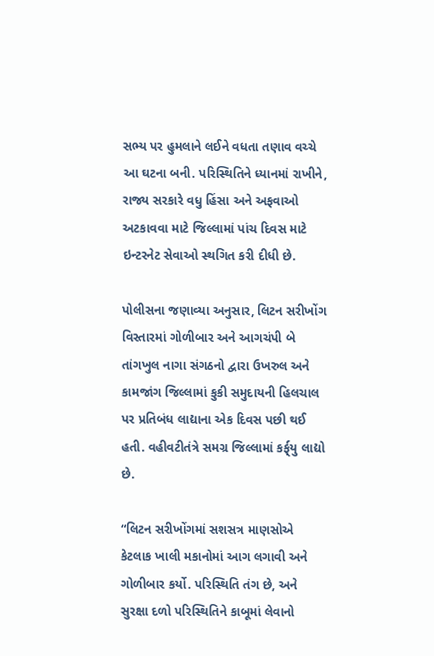સભ્ય પર હુમલાને લઈને વધતા તણાવ વચ્ચે આ ઘટના બની. પરિસ્થિતિને ધ્યાનમાં રાખીને, રાજ્ય સરકારે વધુ હિંસા અને અફવાઓ અટકાવવા માટે જિલ્લામાં પાંચ દિવસ માટે ઇન્ટરનેટ સેવાઓ સ્થગિત કરી દીધી છે.

પોલીસના જણાવ્યા અનુસાર, લિટન સરીખોંગ વિસ્તારમાં ગોળીબાર અને આગચંપી બે તાંગખુલ નાગા સંગઠનો દ્વારા ઉખરુલ અને કામજાંગ જિલ્લામાં કુકી સમુદાયની હિલચાલ પર પ્રતિબંધ લાદ્યાના એક દિવસ પછી થઈ હતી. વહીવટીતંત્રે સમગ્ર જિલ્લામાં કર્ફ્‌યુ લાદ્યો છે.

“લિટન સરીખોંગમાં સશસત્ર માણસોએ કેટલાક ખાલી મકાનોમાં આગ લગાવી અને ગોળીબાર કર્યો. પરિસ્થિતિ તંગ છે, અને સુરક્ષા દળો પરિસ્થિતિને કાબૂમાં લેવાનો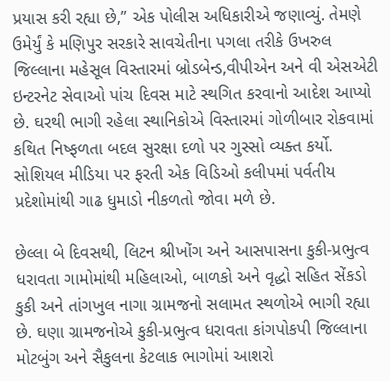પ્રયાસ કરી રહ્યા છે,” એક પોલીસ અધિકારીએ જણાવ્યું. તેમણે ઉમેર્યું કે મણિપુર સરકારે સાવચેતીના પગલા તરીકે ઉખરુલ જિલ્લાના મહેસૂલ વિસ્તારમાં બ્રોડબેન્ડ,વીપીએન અને વી એસએટી ઇન્ટરનેટ સેવાઓ પાંચ દિવસ માટે સ્થગિત કરવાનો આદેશ આપ્યો છે. ઘરથી ભાગી રહેલા સ્થાનિકોએ વિસ્તારમાં ગોળીબાર રોકવામાં કથિત નિષ્ફળતા બદલ સુરક્ષા દળો પર ગુસ્સો વ્યક્ત કર્યો. સોશિયલ મીડિયા પર ફરતી એક વિડિઓ કલીપમાં પર્વતીય પ્રદેશોમાંથી ગાઢ ધુમાડો નીકળતો જોવા મળે છે.

છેલ્લા બે દિવસથી, લિટન શ્રીખોંગ અને આસપાસના કુકી-પ્રભુત્વ ધરાવતા ગામોમાંથી મહિલાઓ, બાળકો અને વૃદ્ધો સહિત સેંકડો કુકી અને તાંગખુલ નાગા ગ્રામજનો સલામત સ્થળોએ ભાગી રહ્યા છે. ઘણા ગ્રામજનોએ કુકી-પ્રભુત્વ ધરાવતા કાંગપોકપી જિલ્લાના મોટબુંગ અને સૈકુલના કેટલાક ભાગોમાં આશરો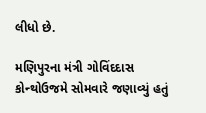લીધો છે.

મણિપુરના મંત્રી ગોવિંદદાસ કોન્થોઉજમે સોમવારે જણાવ્યું હતું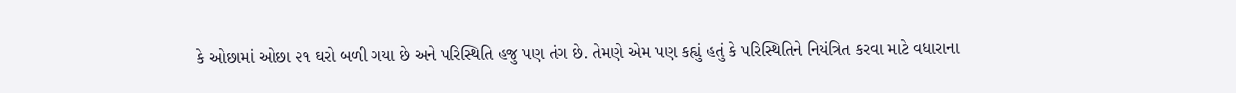કે ઓછામાં ઓછા ૨૧ ઘરો બળી ગયા છે અને પરિસ્થિતિ હજુ પણ તંગ છે. તેમણે એમ પણ કહ્યું હતું કે પરિસ્થિતિને નિયંત્રિત કરવા માટે વધારાના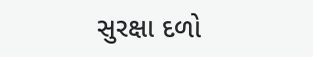સુરક્ષા દળો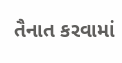તૈનાત કરવામાં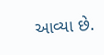આવ્યા છે.